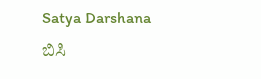Satya Darshana
ಬಿಸಿ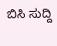ಬಿಸಿ ಸುದ್ದಿ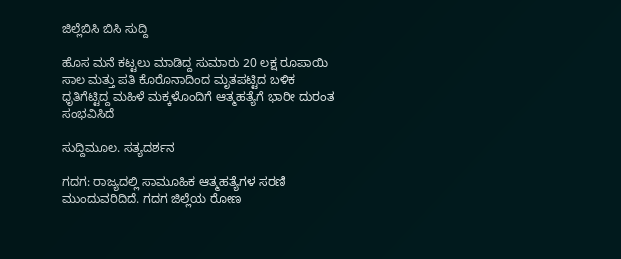ಜಿಲ್ಲೆಬಿಸಿ ಬಿಸಿ ಸುದ್ದಿ

ಹೊಸ ಮನೆ ಕಟ್ಟಲು ಮಾಡಿದ್ದ ಸುಮಾರು 20 ಲಕ್ಷ ರೂಪಾಯಿ ಸಾಲ ಮತ್ತು ಪತಿ ಕೊರೊನಾದಿಂದ ಮೃತಪಟ್ಟಿದ ಬಳಿಕ ಧೃತಿಗೆಟ್ಟಿದ್ದ ಮಹಿಳೆ ಮಕ್ಕಳೊಂದಿಗೆ ಆತ್ಮಹತ್ಯೆಗೆ ಭಾರೀ ದುರಂತ ಸಂಭವಿಸಿದೆ

ಸುದ್ದಿಮೂಲ. ಸತ್ಯದರ್ಶನ

ಗದಗ: ರಾಜ್ಯದಲ್ಲಿ ಸಾಮೂಹಿಕ ಆತ್ಮಹತ್ಯೆಗಳ ಸರಣಿ ಮುಂದುವರಿದಿದೆ. ಗದಗ ಜಿಲ್ಲೆಯ ರೋಣ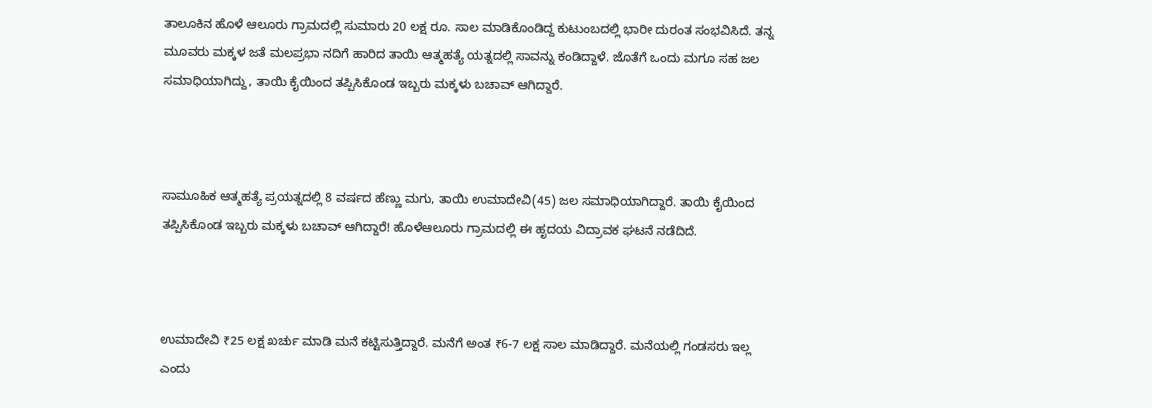ತಾಲೂಕಿನ ಹೊಳೆ ಆಲೂರು ಗ್ರಾಮದಲ್ಲಿ ಸುಮಾರು 20 ಲಕ್ಷ ರೂ. ಸಾಲ ಮಾಡಿಕೊಂಡಿದ್ದ ಕುಟುಂಬದಲ್ಲಿ ಭಾರೀ ದುರಂತ ಸಂಭವಿಸಿದೆ. ತನ್ನ ಮೂವರು ಮಕ್ಕಳ ಜತೆ ಮಲಪ್ರಭಾ ನದಿಗೆ ಹಾರಿದ ತಾಯಿ ಆತ್ಮಹತ್ಯೆ ಯತ್ನದಲ್ಲಿ ಸಾವನ್ನು ಕಂಡಿದ್ದಾಳೆ. ಜೊತೆಗೆ ಒಂದು ಮಗೂ ಸಹ ಜಲ ಸಮಾಧಿಯಾಗಿದ್ದು, ತಾಯಿ ಕೈಯಿಂದ ತಪ್ಪಿಸಿಕೊಂಡ ಇಬ್ಬರು ಮಕ್ಕಳು ಬಚಾವ್ ಆಗಿದ್ದಾರೆ.



ಸಾಮೂಹಿಕ ಆತ್ಮಹತ್ಯೆ ಪ್ರಯತ್ನದಲ್ಲಿ 8 ವರ್ಷದ ಹೆಣ್ಣು ಮಗು, ತಾಯಿ ಉಮಾದೇವಿ(45) ಜಲ ಸಮಾಧಿಯಾಗಿದ್ದಾರೆ. ತಾಯಿ ಕೈಯಿಂದ ತಪ್ಪಿಸಿಕೊಂಡ ಇಬ್ಬರು ಮಕ್ಕಳು ಬಚಾವ್ ಆಗಿದ್ದಾರೆ! ಹೊಳೆಆಲೂರು ಗ್ರಾಮದಲ್ಲಿ ಈ ಹೃದಯ ವಿದ್ರಾವಕ ಘಟನೆ ನಡೆದಿದೆ.



ಉಮಾದೇವಿ ₹25 ಲಕ್ಷ ಖರ್ಚು ಮಾಡಿ ಮನೆ ಕಟ್ಟಿಸುತ್ತಿದ್ದಾರೆ. ಮನೆಗೆ ಅಂತ ₹6-7 ಲಕ್ಷ ಸಾಲ ಮಾಡಿದ್ದಾರೆ. ಮನೆಯಲ್ಲಿ ಗಂಡಸರು ಇಲ್ಲ ಎಂದು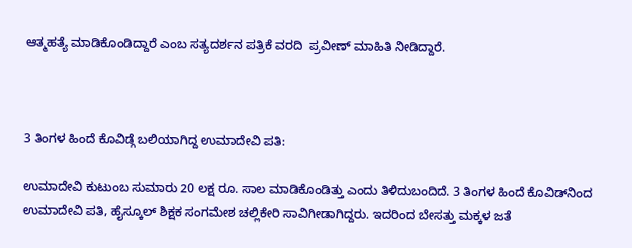ಆತ್ಮಹತ್ಯೆ ಮಾಡಿಕೊಂಡಿದ್ದಾರೆ ಎಂಬ ಸತ್ಯದರ್ಶನ ಪತ್ರಿಕೆ ವರದಿ  ಪ್ರವೀಣ್ ಮಾಹಿತಿ ನೀಡಿದ್ದಾರೆ.



3 ತಿಂಗಳ ಹಿಂದೆ ಕೊವಿಡ್ಗೆ ಬಲಿಯಾಗಿದ್ದ ಉಮಾದೇವಿ ಪತಿ:

ಉಮಾದೇವಿ ಕುಟುಂಬ ಸುಮಾರು 20 ಲಕ್ಷ ರೂ. ಸಾಲ ಮಾಡಿಕೊಂಡಿತ್ತು ಎಂದು ತಿಳಿದುಬಂದಿದೆ. 3 ತಿಂಗಳ ಹಿಂದೆ ಕೊವಿಡ್‌ನಿಂದ ಉಮಾದೇವಿ ಪತಿ, ಹೈಸ್ಕೂಲ್ ಶಿಕ್ಷಕ ಸಂಗಮೇಶ ಚಲ್ಲಿಕೇರಿ ಸಾವಿಗೀಡಾಗಿದ್ದರು. ಇದರಿಂದ ಬೇಸತ್ತು ಮಕ್ಕಳ ಜತೆ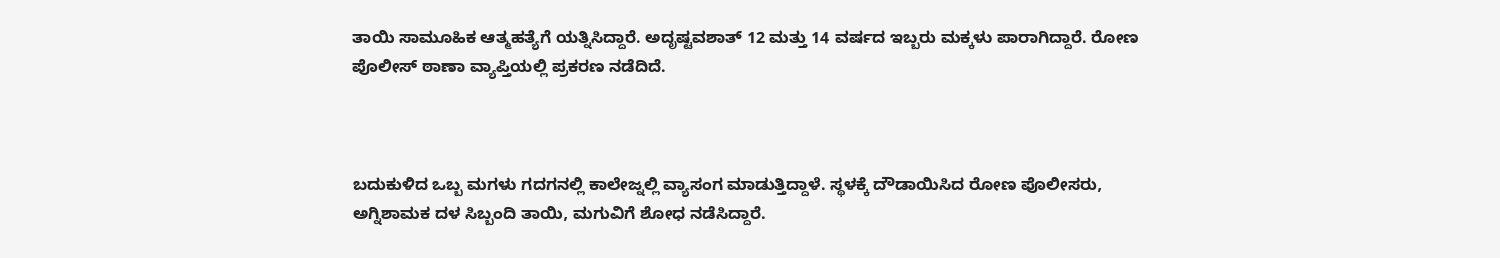ತಾಯಿ ಸಾಮೂಹಿಕ ಆತ್ಮಹತ್ಯೆಗೆ ಯತ್ನಿಸಿದ್ದಾರೆ. ಅದೃಷ್ಟವಶಾತ್ 12 ಮತ್ತು 14 ವರ್ಷದ ಇಬ್ಬರು ಮಕ್ಕಳು ಪಾರಾಗಿದ್ದಾರೆ. ರೋಣ ಪೊಲೀಸ್ ಠಾಣಾ ವ್ಯಾಪ್ತಿಯಲ್ಲಿ ಪ್ರಕರಣ ನಡೆದಿದೆ.



ಬದುಕುಳಿದ ಒಬ್ಬ ಮಗಳು ಗದಗನಲ್ಲಿ ಕಾಲೇಜ್ನಲ್ಲಿ ವ್ಯಾಸಂಗ ಮಾಡುತ್ತಿದ್ದಾಳೆ. ಸ್ಥಳಕ್ಕೆ ದೌಡಾಯಿಸಿದ ರೋಣ ಪೊಲೀಸರು, ಅಗ್ನಿಶಾಮಕ ದಳ ಸಿಬ್ಬಂದಿ ತಾಯಿ, ಮಗುವಿಗೆ ಶೋಧ ನಡೆಸಿದ್ದಾರೆ.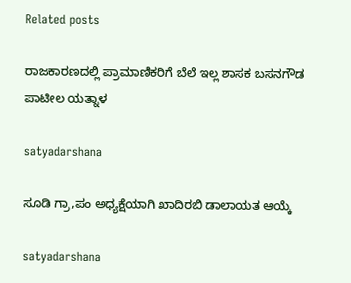Related posts

ರಾಜಕಾರಣದಲ್ಲಿ ಪ್ರಾಮಾಣಿಕರಿಗೆ ಬೆಲೆ ಇಲ್ಲ ಶಾಸಕ ಬಸನಗೌಡ ಪಾಟೀಲ ಯತ್ನಾಳ

satyadarshana

ಸೂಡಿ ಗ್ರಾ,ಪಂ ಅಧ್ಯಕ್ಷೆಯಾಗಿ ಖಾದಿರಬಿ ಡಾಲಾಯತ ಆಯ್ಕೆ

satyadarshana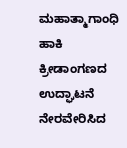ಮಹಾತ್ಮಾಗಾಂಧಿ ಹಾಕಿ ಕ್ರೀಡಾಂಗಣದ ಉದ್ಘಾಟನೆ ನೇರವೇರಿಸಿದ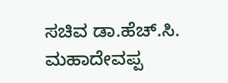ಸಚಿವ ಡಾ.ಹೆಚ್.ಸಿ. ಮಹಾದೇವಪ್ಪ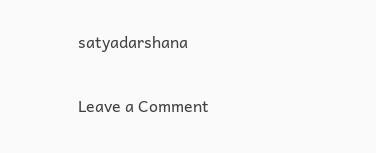satyadarshana

Leave a Comment